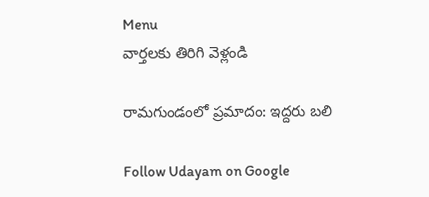Menu
వార్తలకు తిరిగి వెళ్లండి

రామగుండంలో ప్రమాదం: ఇద్దరు బలి

Follow Udayam on Google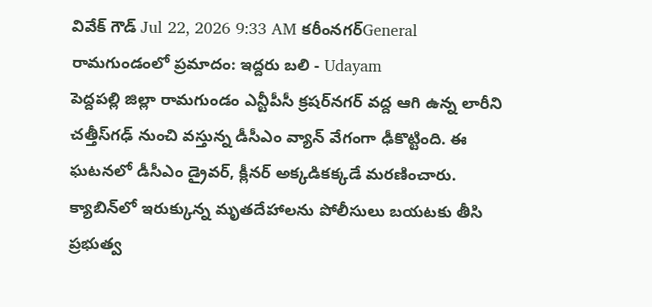వివేక్ గౌడ్ Jul 22, 2026 9:33 AM కరీంనగర్General
రామగుండంలో ప్రమాదం: ఇద్దరు బలి - Udayam
పెద్దపల్లి జిల్లా రామగుండం ఎన్టీపీసీ క్రషర్‌నగర్‌ వద్ద ఆగి ఉన్న లారీని చత్తీస్‌గఢ్ నుంచి వస్తున్న డీసీఎం వ్యాన్ వేగంగా ఢీకొట్టింది. ఈ ఘటనలో డీసీఎం డ్రైవర్, క్లీనర్ అక్కడికక్కడే మరణించారు. క్యాబిన్‌లో ఇరుక్కున్న మృతదేహాలను పోలీసులు బయటకు తీసి ప్రభుత్వ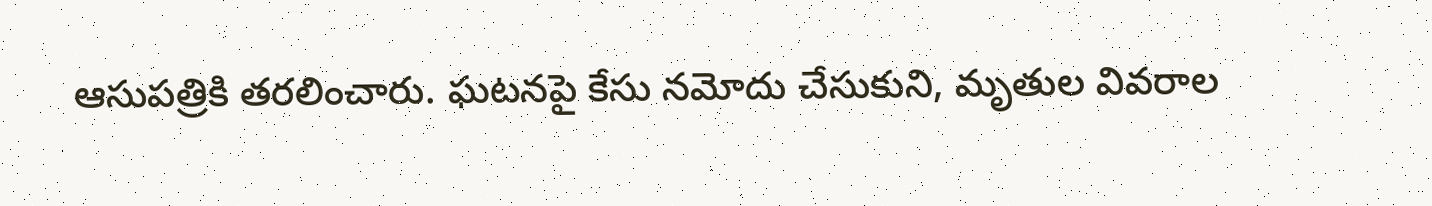ఆసుపత్రికి తరలించారు. ఘటనపై కేసు నమోదు చేసుకుని, మృతుల వివరాల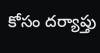కోసం దర్యాప్తు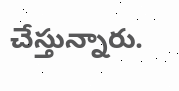చేస్తున్నారు.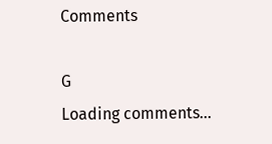Comments

G
Loading comments...